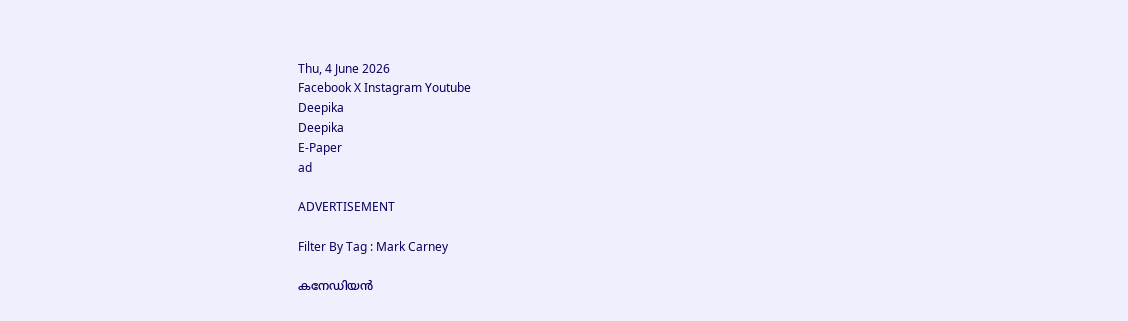Thu, 4 June 2026
Facebook X Instagram Youtube
Deepika
Deepika
E-Paper
ad

ADVERTISEMENT

Filter By Tag : Mark Carney

കനേഡിയൻ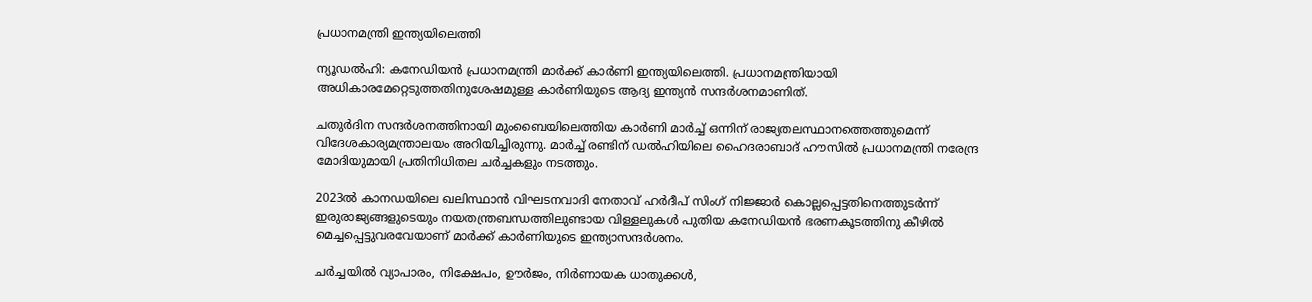പ്രധാനമന്ത്രി ഇന്ത്യയിലെത്തി

ന്യൂഡൽഹി: കനേഡിയൻ പ്രധാനമന്ത്രി മാർക്ക് കാർണി ഇന്ത്യയിലെത്തി. പ്രധാനമന്ത്രിയായി അധികാരമേറ്റെടുത്തതിനുശേഷമുള്ള കാർണിയുടെ ആദ്യ ഇന്ത്യൻ സന്ദർശനമാണിത്.

ചതുർദിന സന്ദർശനത്തിനായി മുംബൈയിലെത്തിയ കാർണി മാർച്ച് ഒന്നിന് രാജ്യതലസ്ഥാനത്തെത്തുമെന്ന് വിദേശകാര്യമന്ത്രാലയം അറിയിച്ചിരുന്നു. മാർച്ച് രണ്ടിന് ഡൽഹിയിലെ ഹൈദരാബാദ് ഹൗസിൽ പ്രധാനമന്ത്രി നരേന്ദ്ര മോദിയുമായി പ്രതിനിധിതല ചർച്ചകളും നടത്തും.

2023ൽ കാനഡയിലെ ഖലിസ്ഥാൻ വിഘടനവാദി നേതാവ് ഹർദീപ് സിംഗ് നിജ്ജാർ കൊല്ലപ്പെട്ടതിനെത്തുടർന്ന് ഇരുരാജ്യങ്ങളുടെയും നയതന്ത്രബന്ധത്തിലുണ്ടായ വിള്ളലുകൾ പുതിയ കനേഡിയൻ ഭരണകൂടത്തിനു കീഴിൽ മെച്ചപ്പെട്ടുവരവേയാണ് മാർക്ക് കാർണിയുടെ ഇന്ത്യാസന്ദർശനം.

ചർച്ചയിൽ വ്യാപാരം, നിക്ഷേപം, ഊർജം, നിർണായക ധാതുക്കൾ,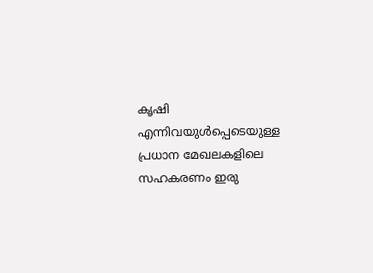കൃഷി എന്നിവയുൾപ്പെടെയുള്ള പ്രധാന മേഖലകളിലെ സഹകരണം ഇരു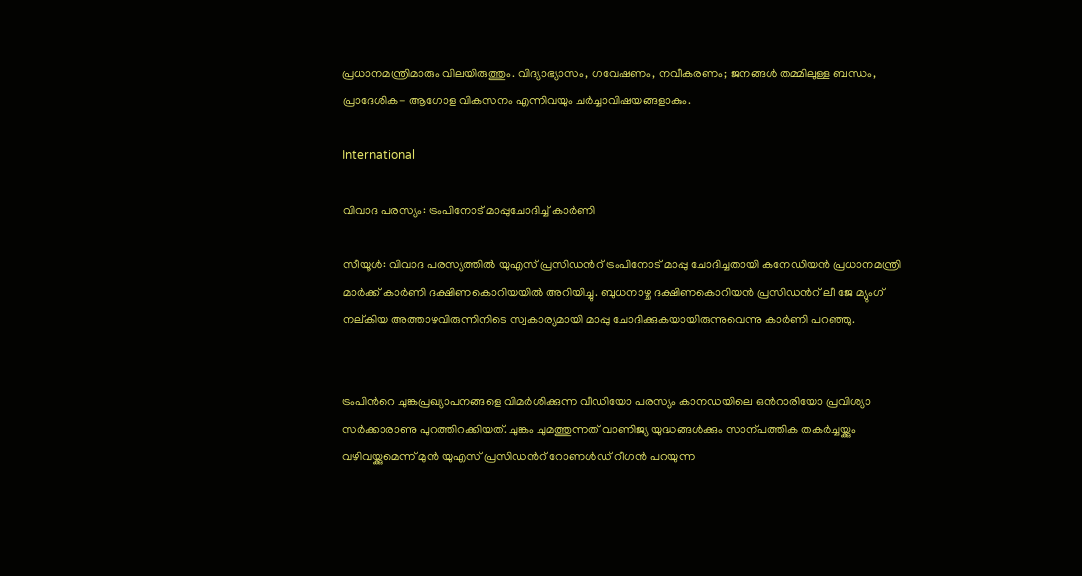പ്രധാനമന്ത്രിമാരും വിലയിരുത്തും. വിദ്യാഭ്യാസം, ഗവേഷണം, നവീകരണം; ജനങ്ങൾ തമ്മിലുള്ള ബന്ധം, പ്രാദേശിക- ആഗോള വികസനം എന്നിവയും ചർച്ചാവിഷയങ്ങളാകും.

International

വിവാദ പരസ്യം: ട്രംപിനോട് മാപ്പുചോദിച്ച് കാർണി

സീയൂൾ: വിവാദ പരസ്യത്തിൽ യുഎസ് പ്രസിഡന്‍റ് ട്രംപിനോട് മാപ്പു ചോദിച്ചതായി കനേഡിയൻ പ്രധാനമന്ത്രി മാർക്ക് കാർണി ദക്ഷിണകൊറിയയിൽ അറിയിച്ചു. ബുധനാഴ്ച ദക്ഷിണകൊറിയൻ പ്രസിഡന്‍റ് ലീ ജേ മ്യുംഗ് നല്കിയ അത്താഴവിരുന്നിനിടെ സ്വകാര്യമായി മാപ്പു ചോദിക്കുകയായിരുന്നുവെന്നു കാർണി പറഞ്ഞു.


ട്രംപിന്‍റെ ചുങ്കപ്രഖ്യാപനങ്ങളെ വിമർശിക്കുന്ന വീഡിയോ പരസ്യം കാനഡയിലെ ഒന്‍റാരിയോ പ്രവിശ്യാ സർക്കാരാണു പുറത്തിറക്കിയത്. ചുങ്കം ചുമത്തുന്നത് വാണിജ്യ യുദ്ധങ്ങൾക്കും സാന്പത്തിക തകർച്ചയ്ക്കും വഴിവയ്ക്കുമെന്ന് മുൻ യുഎസ് പ്രസിഡന്‍റ് റോണൾഡ് റീഗൻ പറയുന്ന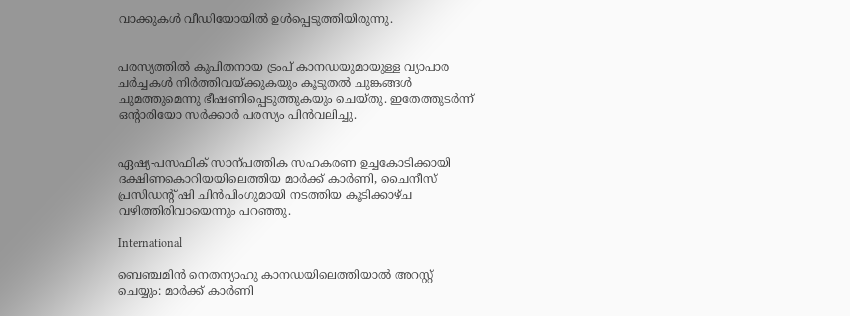വാക്കുകൾ വീഡിയോയിൽ ഉൾപ്പെടുത്തിയിരുന്നു.


പരസ്യത്തിൽ കുപിതനായ ട്രംപ് കാനഡയുമായുള്ള വ്യാപാര ചർച്ചകൾ നിർത്തിവയ്ക്കുകയും കൂടുതൽ ചുങ്കങ്ങൾ ചുമത്തുമെന്നു ഭീഷണിപ്പെടുത്തുകയും ചെയ്തു. ഇതേത്തുടർന്ന് ഒന്‍റാരിയോ സർക്കാർ പരസ്യം പിൻവലിച്ചു.


ഏഷ്യ-പസഫിക് സാന്പത്തിക സഹകരണ ഉച്ചകോടിക്കായി ദക്ഷിണകൊറിയയിലെത്തിയ മാർക്ക് കാർണി, ചൈനീസ് പ്രസിഡന്‍റ് ഷി ചിൻപിംഗുമായി നടത്തിയ കൂടിക്കാഴ്ച വഴിത്തിരിവായെന്നും പറഞ്ഞു.

International

ബെഞ്ചമിൻ നെതന്യാഹു കാനഡയിലെത്തിയാൽ അറസ്റ്റ് ചെയ്യും: മാർക്ക് കാർണി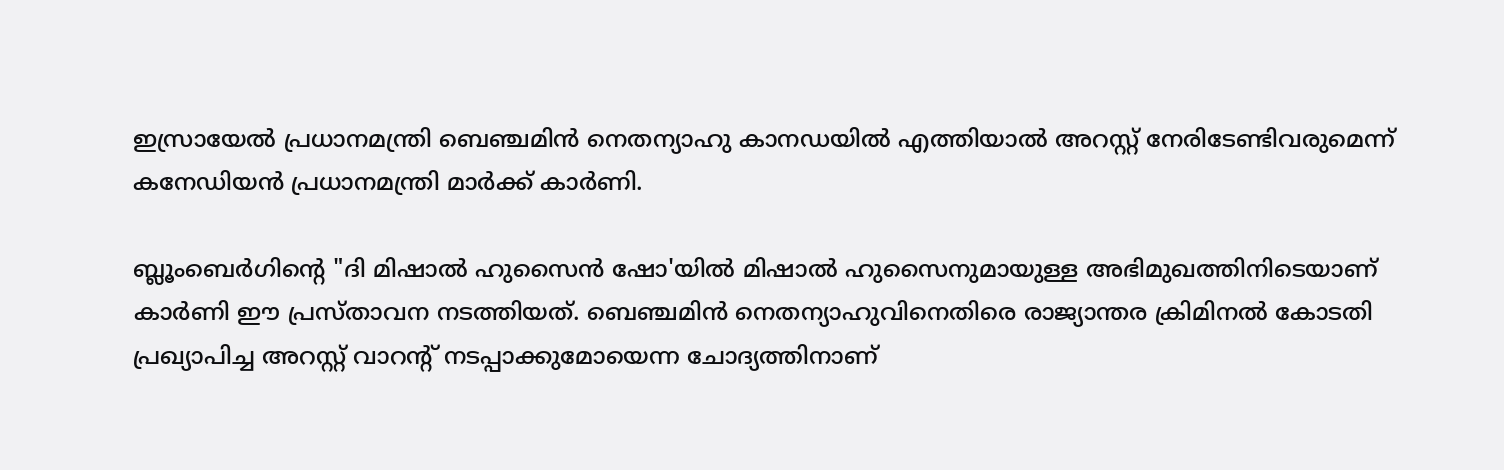ഇസ്രായേൽ പ്രധാനമന്ത്രി ബെഞ്ചമിൻ നെതന്യാഹു കാനഡയിൽ എത്തിയാൽ അറസ്റ്റ് നേരിടേണ്ടിവരുമെന്ന് കനേഡിയൻ പ്രധാനമന്ത്രി മാർക്ക് കാർണി.

ബ്ലൂംബെർഗിന്‍റെ "ദി മിഷാൽ ഹുസൈൻ ഷോ'യിൽ മിഷാൽ ഹുസൈനുമായുള്ള അഭിമുഖത്തിനിടെയാണ് കാർണി ഈ പ്രസ്താവന നടത്തിയത്. ബെഞ്ചമിൻ നെതന്യാഹുവിനെതിരെ രാജ്യാന്തര ക്രിമിനൽ കോടതി പ്രഖ്യാപിച്ച അറസ്റ്റ് വാറന്‍റ് നടപ്പാക്കുമോയെന്ന ചോദ്യത്തിനാണ്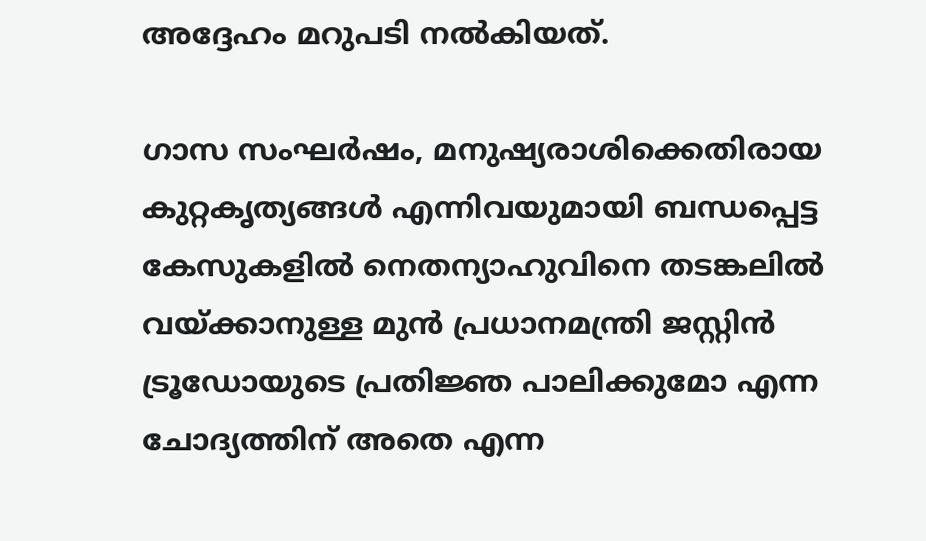അദ്ദേഹം മറുപടി നൽകിയത്.

ഗാസ സംഘർഷം, മനുഷ്യരാശിക്കെതിരായ കുറ്റകൃത്യങ്ങൾ എന്നിവയുമായി ബന്ധപ്പെട്ട കേസുകളിൽ നെതന്യാഹുവിനെ തടങ്കലിൽ വയ്ക്കാനുള്ള മുൻ പ്രധാനമന്ത്രി ജസ്റ്റിൻ ട്രൂഡോയുടെ പ്രതിജ്ഞ പാലിക്കുമോ എന്ന ചോദ്യത്തിന് അതെ എന്ന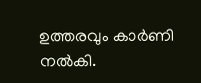ഉത്തരവും കാർണി നൽകി.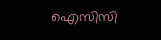ഐസിസി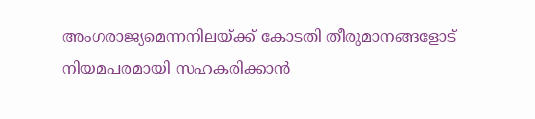അംഗരാജ്യമെന്നനിലയ്ക്ക് കോടതി തീരുമാനങ്ങളോട് നിയമപരമായി സഹകരിക്കാൻ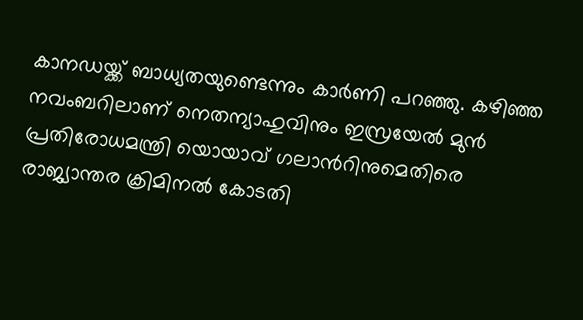കാനഡയ്ക്ക് ബാധ്യതയുണ്ടെന്നും കാർണി പറഞ്ഞു. കഴിഞ്ഞ നവംബറിലാണ് നെതന്യാഹുവിനും ഇസ്രയേൽ മുൻ പ്രതിരോധമന്ത്രി യൊയാവ് ഗലാന്‍റിനുമെതിരെ രാജ്യാന്തര ക്രിമിനൽ കോടതി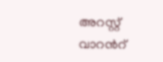അറസ്റ്റ് വാറന്‍റ്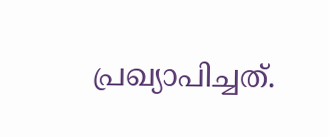പ്രഖ്യാപിച്ചത്.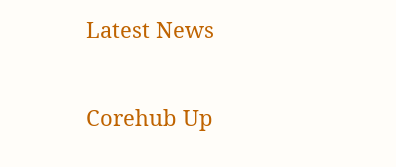Latest News

Corehub Up